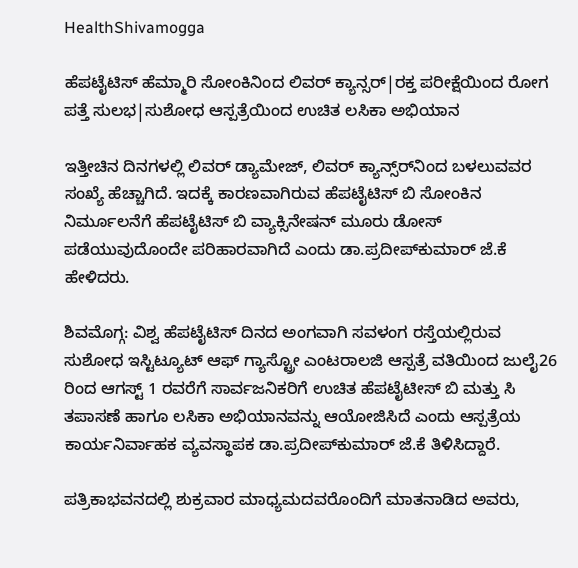HealthShivamogga

ಹೆಪಟೈಟಿಸ್ ಹೆಮ್ಮಾರಿ ಸೋಂಕಿನಿಂದ ಲಿವರ್‌ ಕ್ಯಾನ್ಸರ್‌|ರಕ್ತ ಪರೀಕ್ಷೆಯಿಂದ ರೋಗ ಪತ್ತೆ ಸುಲಭ|ಸುಶೋಧ ಆಸ್ಪತ್ರೆಯಿಂದ ಉಚಿತ ಲಸಿಕಾ ಅಭಿಯಾನ

ಇತ್ತೀಚಿನ ದಿನಗಳಲ್ಲಿ ಲಿವರ್ ಡ್ಯಾಮೇಜ್, ಲಿವರ್ ಕ್ಯಾನ್ಸ್‌ರ್‌ನಿಂದ ಬಳಲುವವರ ಸಂಖ್ಯೆ ಹೆಚ್ಚಾಗಿದೆ. ಇದಕ್ಕೆ ಕಾರಣವಾಗಿರುವ ಹೆಪಟೈಟಿಸ್ ಬಿ ಸೋಂಕಿನ ನಿರ್ಮೂಲನೆಗೆ ಹೆಪಟೈಟಿಸ್ ಬಿ ವ್ಯಾಕ್ಸಿನೇಷನ್ ಮೂರು ಡೋಸ್ ಪಡೆಯುವುದೊಂದೇ ಪರಿಹಾರವಾಗಿದೆ ಎಂದು ಡಾ.ಪ್ರದೀಪ್‌ಕುಮಾರ್ ಜೆ.ಕೆ ಹೇಳಿದರು.

ಶಿವಮೊಗ್ಗ: ವಿಶ್ವ ಹೆಪಟೈಟಿಸ್ ದಿನದ ಅಂಗವಾಗಿ ಸವಳಂಗ ರಸ್ತೆಯಲ್ಲಿರುವ ಸುಶೋಧ ಇಸ್ಟಿಟ್ಯೂಟ್ ಆಫ್ ಗ್ಯಾಸ್ಟ್ರೋ ಎಂಟರಾಲಜಿ ಆಸ್ಪತ್ರೆ ವತಿಯಿಂದ ಜುಲೈ26 ರಿಂದ ಆಗಸ್ಟ್ 1 ರವರೆಗೆ ಸಾರ್ವಜನಿಕರಿಗೆ ಉಚಿತ ಹೆಪಟೈಟೀಸ್ ಬಿ ಮತ್ತು ಸಿ ತಪಾಸಣೆ ಹಾಗೂ ಲಸಿಕಾ ಅಭಿಯಾನವನ್ನು ಆಯೋಜಿಸಿದೆ ಎಂದು ಆಸ್ಪತ್ರೆಯ ಕಾರ್ಯನಿರ್ವಾಹಕ ವ್ಯವಸ್ಥಾಪಕ ಡಾ.ಪ್ರದೀಪ್‌ಕುಮಾರ್ ಜೆ.ಕೆ ತಿಳಿಸಿದ್ದಾರೆ.

ಪತ್ರಿಕಾಭವನದಲ್ಲಿ ಶುಕ್ರವಾರ ಮಾಧ್ಯಮದವರೊಂದಿಗೆ ಮಾತನಾಡಿದ ಅವರು,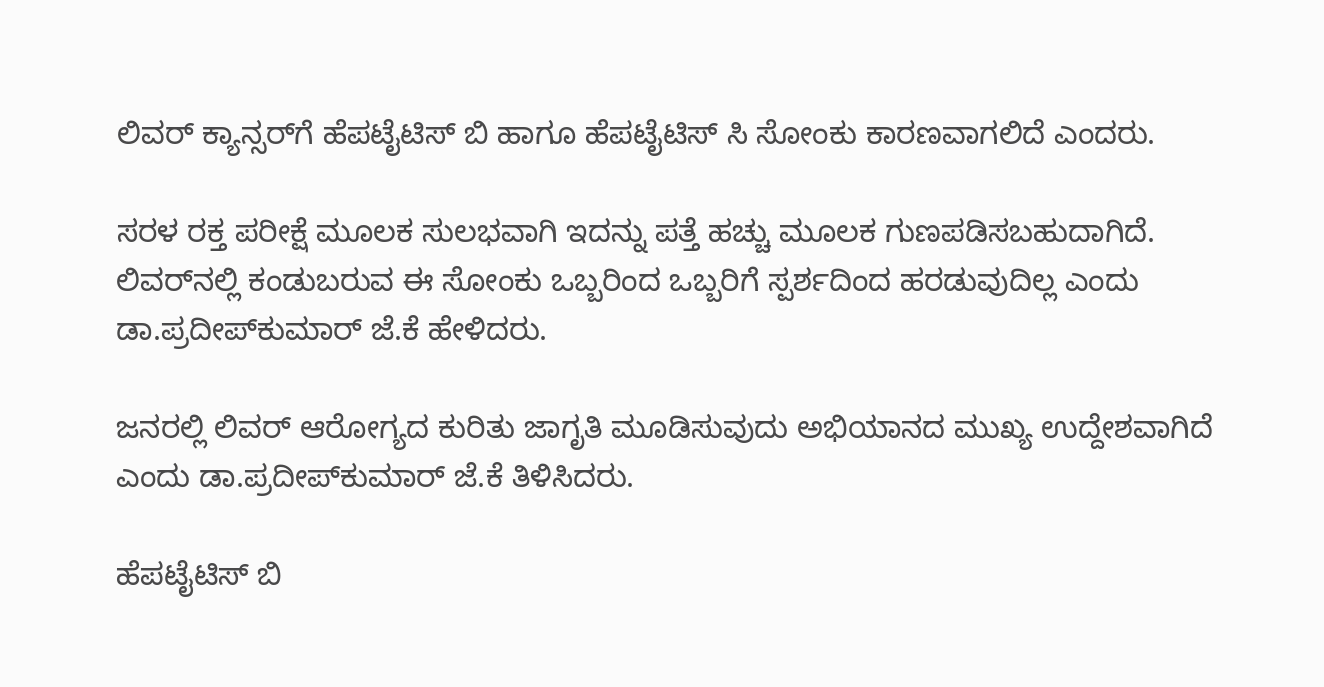ಲಿವರ್ ಕ್ಯಾನ್ಸರ್‌ಗೆ ಹೆಪಟೈಟಿಸ್ ಬಿ ಹಾಗೂ ಹೆಪಟೈಟಿಸ್ ಸಿ ಸೋಂಕು ಕಾರಣವಾಗಲಿದೆ ಎಂದರು.

ಸರಳ ರಕ್ತ ಪರೀಕ್ಷೆ ಮೂಲಕ ಸುಲಭವಾಗಿ ಇದನ್ನು ಪತ್ತೆ ಹಚ್ಚು ಮೂಲಕ ಗುಣಪಡಿಸಬಹುದಾಗಿದೆ. ಲಿವರ್‌ನಲ್ಲಿ ಕಂಡುಬರುವ ಈ ಸೋಂಕು ಒಬ್ಬರಿಂದ ಒಬ್ಬರಿಗೆ ಸ್ಪರ್ಶದಿಂದ ಹರಡುವುದಿಲ್ಲ ಎಂದು ಡಾ.ಪ್ರದೀಪ್‌ಕುಮಾರ್ ಜೆ.ಕೆ ಹೇಳಿದರು.

ಜನರಲ್ಲಿ ಲಿವರ್ ಆರೋಗ್ಯದ ಕುರಿತು ಜಾಗೃತಿ ಮೂಡಿಸುವುದು ಅಭಿಯಾನದ ಮುಖ್ಯ ಉದ್ದೇಶವಾಗಿದೆ ಎಂದು ಡಾ.ಪ್ರದೀಪ್‌ಕುಮಾರ್ ಜೆ.ಕೆ ತಿಳಿಸಿದರು.

ಹೆಪಟೈಟಿಸ್ ಬಿ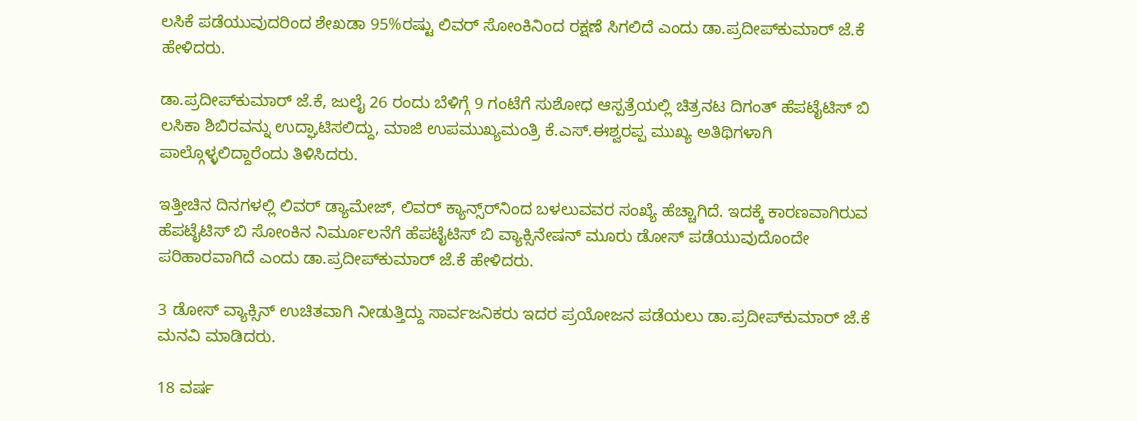ಲಸಿಕೆ ಪಡೆಯುವುದರಿಂದ ಶೇಖಡಾ 95%ರಷ್ಟು ಲಿವರ್ ಸೋಂಕಿನಿಂದ ರಕ್ಷಣೆ ಸಿಗಲಿದೆ ಎಂದು ಡಾ.ಪ್ರದೀಪ್‌ಕುಮಾರ್ ಜೆ.ಕೆ ಹೇಳಿದರು.

ಡಾ.ಪ್ರದೀಪ್‌ಕುಮಾರ್ ಜೆ.ಕೆ, ಜುಲೈ 26 ರಂದು ಬೆಳಿಗ್ಗೆ 9 ಗಂಟೆಗೆ ಸುಶೋಧ ಆಸ್ಪತ್ರೆಯಲ್ಲಿ ಚಿತ್ರನಟ ದಿಗಂತ್ ಹೆಪಟೈಟಿಸ್ ಬಿ ಲಸಿಕಾ ಶಿಬಿರವನ್ನು ಉದ್ಘಾಟಿಸಲಿದ್ದು, ಮಾಜಿ ಉಪಮುಖ್ಯಮಂತ್ರಿ ಕೆ.ಎಸ್.ಈಶ್ವರಪ್ಪ ಮುಖ್ಯ ಅತಿಥಿಗಳಾಗಿ ಪಾಲ್ಗೊಳ್ಳಲಿದ್ದಾರೆಂದು ತಿಳಿಸಿದರು.

ಇತ್ತೀಚಿನ ದಿನಗಳಲ್ಲಿ ಲಿವರ್ ಡ್ಯಾಮೇಜ್, ಲಿವರ್ ಕ್ಯಾನ್ಸ್‌ರ್‌ನಿಂದ ಬಳಲುವವರ ಸಂಖ್ಯೆ ಹೆಚ್ಚಾಗಿದೆ. ಇದಕ್ಕೆ ಕಾರಣವಾಗಿರುವ ಹೆಪಟೈಟಿಸ್ ಬಿ ಸೋಂಕಿನ ನಿರ್ಮೂಲನೆಗೆ ಹೆಪಟೈಟಿಸ್ ಬಿ ವ್ಯಾಕ್ಸಿನೇಷನ್ ಮೂರು ಡೋಸ್ ಪಡೆಯುವುದೊಂದೇ ಪರಿಹಾರವಾಗಿದೆ ಎಂದು ಡಾ.ಪ್ರದೀಪ್‌ಕುಮಾರ್ ಜೆ.ಕೆ ಹೇಳಿದರು.

3 ಡೋಸ್ ವ್ಯಾಕ್ಸಿನ್ ಉಚಿತವಾಗಿ ನೀಡುತ್ತಿದ್ದು ಸಾರ್ವಜನಿಕರು ಇದರ ಪ್ರಯೋಜನ ಪಡೆಯಲು ಡಾ.ಪ್ರದೀಪ್‌ಕುಮಾರ್ ಜೆ.ಕೆ ಮನವಿ ಮಾಡಿದರು.

18 ವರ್ಷ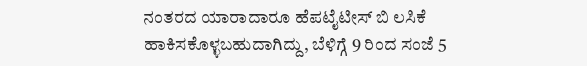ನಂತರದ ಯಾರಾದಾರೂ ಹೆಪಟೈಟೀಸ್ ಬಿ ಲಸಿಕೆ ಹಾಕಿಸಕೊಳ್ಳಬಹುದಾಗಿದ್ದು, ಬೆಳಿಗ್ಗೆ 9 ರಿಂದ ಸಂಜೆ 5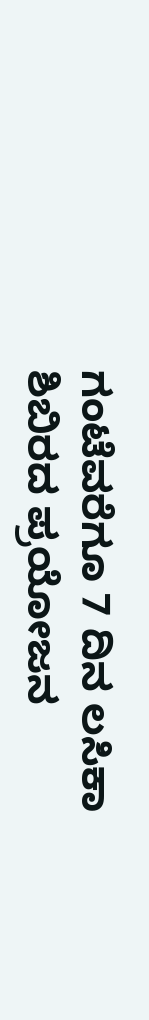ಗಂಟೆವರೆಗೂ 7 ದಿನ ಲಸಿಕಾ ಶಿಬಿರದ ಪ್ರಯೋಜನ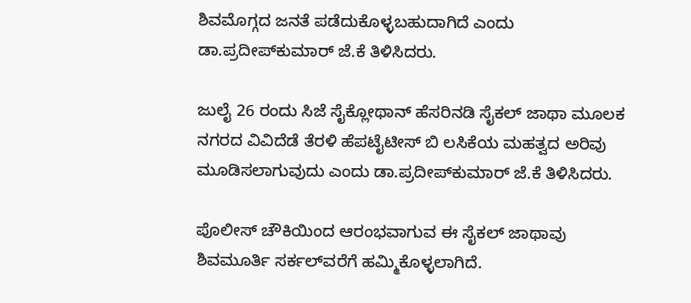ಶಿವಮೊಗ್ಗದ ಜನತೆ ಪಡೆದುಕೊಳ್ಳಬಹುದಾಗಿದೆ ಎಂದು ಡಾ.ಪ್ರದೀಪ್‌ಕುಮಾರ್ ಜೆ.ಕೆ ತಿಳಿಸಿದರು.

ಜುಲೈ 26 ರಂದು ಸಿಜೆ ಸೈಕ್ಲೋಥಾನ್‌ ಹೆಸರಿನಡಿ ಸೈಕಲ್‌ ಜಾಥಾ ಮೂಲಕ ನಗರದ ವಿವಿದೆಡೆ ತೆರಳಿ ಹೆಪಟೈಟೀಸ್ ಬಿ ಲಸಿಕೆಯ ಮಹತ್ವದ ಅರಿವು ಮೂಡಿಸಲಾಗುವುದು ಎಂದು ಡಾ.ಪ್ರದೀಪ್‌ಕುಮಾರ್ ಜೆ.ಕೆ ತಿಳಿಸಿದರು.

ಪೊಲೀಸ್‌ ಚೌಕಿಯಿಂದ ಆರಂಭವಾಗುವ ಈ ಸೈಕಲ್‌ ಜಾಥಾವು ಶಿವಮೂರ್ತಿ ಸರ್ಕಲ್‌ವರೆಗೆ ಹಮ್ಮಿಕೊಳ್ಳಲಾಗಿದೆ.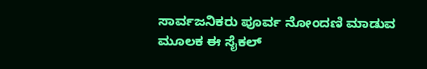ಸಾರ್ವಜನಿಕರು ಪೂರ್ವ ನೋಂದಣಿ ಮಾಡುವ ಮೂಲಕ ಈ ಸೈಕಲ್‌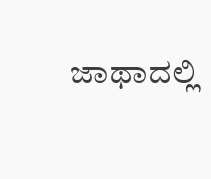ಜಾಥಾದಲ್ಲಿ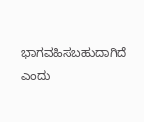ಭಾಗವಹಿಸಬಹುದಾಗಿದೆ ಎಂದು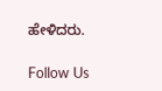ಹೇಳಿದರು.

Follow Us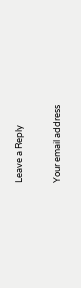Leave a Reply

Your email address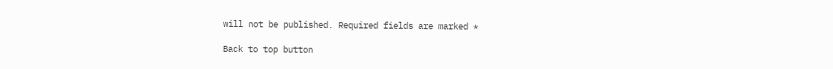will not be published. Required fields are marked *

Back to top button